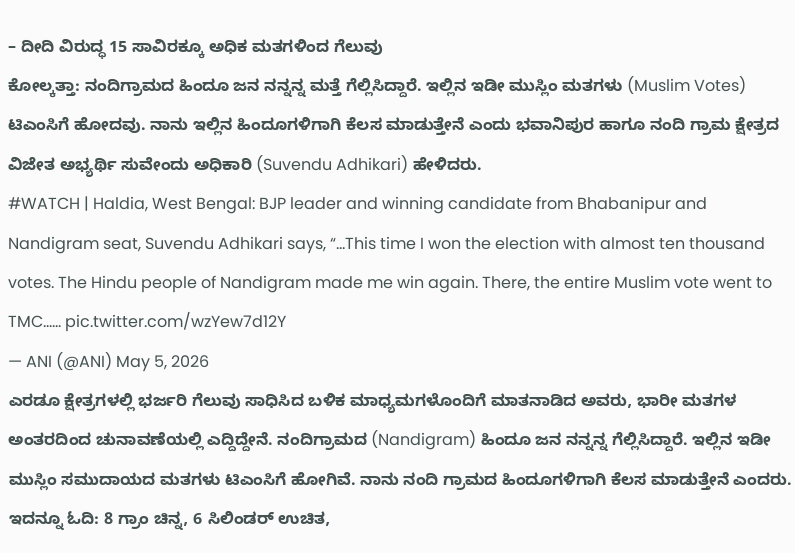– ದೀದಿ ವಿರುದ್ಧ 15 ಸಾವಿರಕ್ಕೂ ಅಧಿಕ ಮತಗಳಿಂದ ಗೆಲುವು
ಕೋಲ್ಕತ್ತಾ: ನಂದಿಗ್ರಾಮದ ಹಿಂದೂ ಜನ ನನ್ನನ್ನ ಮತ್ತೆ ಗೆಲ್ಲಿಸಿದ್ದಾರೆ. ಇಲ್ಲಿನ ಇಡೀ ಮುಸ್ಲಿಂ ಮತಗಳು (Muslim Votes) ಟಿಎಂಸಿಗೆ ಹೋದವು. ನಾನು ಇಲ್ಲಿನ ಹಿಂದೂಗಳಿಗಾಗಿ ಕೆಲಸ ಮಾಡುತ್ತೇನೆ ಎಂದು ಭವಾನಿಪುರ ಹಾಗೂ ನಂದಿ ಗ್ರಾಮ ಕ್ಷೇತ್ರದ ವಿಜೇತ ಅಭ್ಯರ್ಥಿ ಸುವೇಂದು ಅಧಿಕಾರಿ (Suvendu Adhikari) ಹೇಳಿದರು.
#WATCH | Haldia, West Bengal: BJP leader and winning candidate from Bhabanipur and Nandigram seat, Suvendu Adhikari says, “…This time I won the election with almost ten thousand votes. The Hindu people of Nandigram made me win again. There, the entire Muslim vote went to TMC…… pic.twitter.com/wzYew7d12Y
— ANI (@ANI) May 5, 2026
ಎರಡೂ ಕ್ಷೇತ್ರಗಳಲ್ಲಿ ಭರ್ಜರಿ ಗೆಲುವು ಸಾಧಿಸಿದ ಬಳಿಕ ಮಾಧ್ಯಮಗಳೊಂದಿಗೆ ಮಾತನಾಡಿದ ಅವರು, ಭಾರೀ ಮತಗಳ ಅಂತರದಿಂದ ಚುನಾವಣೆಯಲ್ಲಿ ಎದ್ದಿದ್ದೇನೆ. ನಂದಿಗ್ರಾಮದ (Nandigram) ಹಿಂದೂ ಜನ ನನ್ನನ್ನ ಗೆಲ್ಲಿಸಿದ್ದಾರೆ. ಇಲ್ಲಿನ ಇಡೀ ಮುಸ್ಲಿಂ ಸಮುದಾಯದ ಮತಗಳು ಟಿಎಂಸಿಗೆ ಹೋಗಿವೆ. ನಾನು ನಂದಿ ಗ್ರಾಮದ ಹಿಂದೂಗಳಿಗಾಗಿ ಕೆಲಸ ಮಾಡುತ್ತೇನೆ ಎಂದರು. ಇದನ್ನೂ ಓದಿ: 8 ಗ್ರಾಂ ಚಿನ್ನ, 6 ಸಿಲಿಂಡರ್ ಉಚಿತ,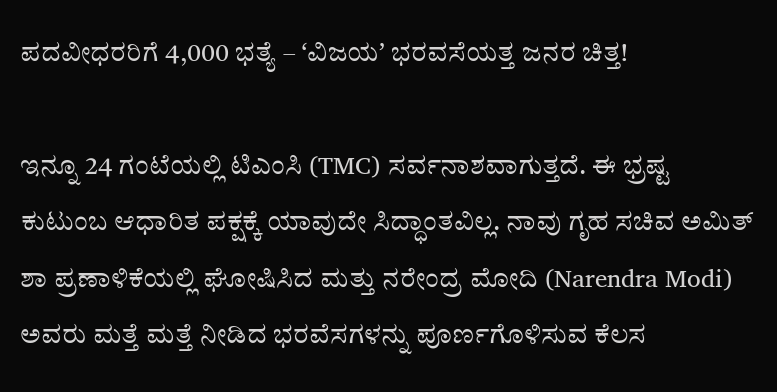ಪದವೀಧರರಿಗೆ 4,000 ಭತ್ಯೆ – ʻವಿಜಯʼ ಭರವಸೆಯತ್ತ ಜನರ ಚಿತ್ತ!

ಇನ್ನೂ 24 ಗಂಟೆಯಲ್ಲಿ ಟಿಎಂಸಿ (TMC) ಸರ್ವನಾಶವಾಗುತ್ತದೆ. ಈ ಭ್ರಷ್ಟ ಕುಟುಂಬ ಆಧಾರಿತ ಪಕ್ಷಕ್ಕೆ ಯಾವುದೇ ಸಿದ್ಧಾಂತವಿಲ್ಲ. ನಾವು ಗೃಹ ಸಚಿವ ಅಮಿತ್ ಶಾ ಪ್ರಣಾಳಿಕೆಯಲ್ಲಿ ಘೋಷಿಸಿದ ಮತ್ತು ನರೇಂದ್ರ ಮೋದಿ (Narendra Modi) ಅವರು ಮತ್ತೆ ಮತ್ತೆ ನೀಡಿದ ಭರವೆಸಗಳನ್ನು ಪೂರ್ಣಗೊಳಿಸುವ ಕೆಲಸ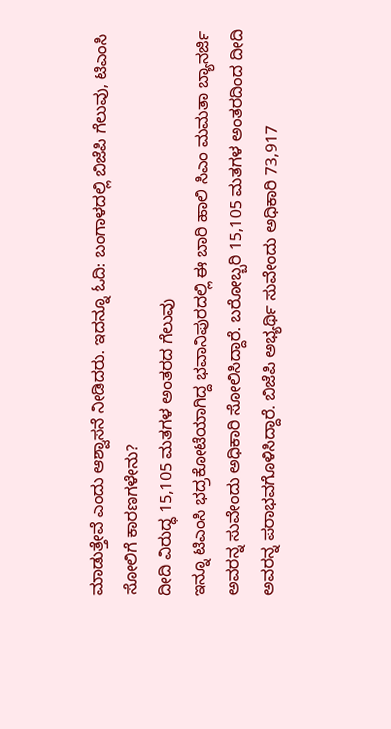ಮಾಡುತ್ತೇವೆ ಎಂದು ಆಶ್ವಾಸನೆ ನೀಡಿದರು. ಇದನ್ನೂ ಓದಿ: ಬಂಗಾಳದಲ್ಲಿ ಬಿಜೆಪಿ ಗೆಲುವು, ಟಿಎಂಸಿ ಸೋಲಿಗೆ ಕಾರಣಗಳೇನು?
ದೀದಿ ವಿರುದ್ಧ 15,105 ಮತಗಳ ಅಂತರದ ಗೆಲುವು
ಇನ್ನೂ ಟಿಎಂಸಿ ಭದ್ರಕೋಟೆಯಾಗಿದ್ದ ಭವಾನಿಪುರದಲ್ಲಿ ಈ ಬಾರಿ ಹಾಲಿ ಸಿಎಂ ಮಮತಾ ಬ್ಯಾನರ್ಜಿ ಅವರನ್ನ ಸುವೇಂದು ಅಧಿಕಾರಿ ಸೋಲಿಸಿದ್ದಾರೆ. ಬರೋಬ್ಬರಿ 15,105 ಮತಗಳ ಅಂತರದಿಂದ ದೀದಿ ಅವರನ್ನ ಪರಾಭವಗೊಳಿಸಿದ್ದಾರೆ. ಬಿಜೆಪಿ ಅಭ್ಯರ್ಥಿ ಸುವೇಂದು ಅಧಿಕಾರಿ 73,917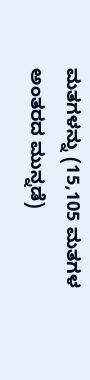ಮತಗಳನ್ನು (15,105 ಮತಗಳ ಅಂತರದ ಮುನ್ನಡೆ)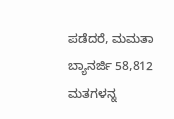ಪಡೆದರೆ, ಮಮತಾ ಬ್ಯಾನರ್ಜಿ 58,812 ಮತಗಳನ್ನ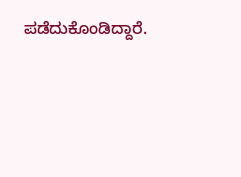ಪಡೆದುಕೊಂಡಿದ್ದಾರೆ.